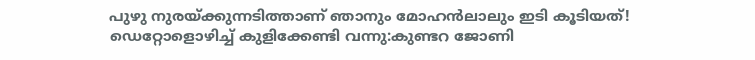പുഴു നുരയ്ക്കുന്നടിത്താണ് ഞാനും മോഹന്‍ലാലും ഇടി കൂടിയത്! ഡെറ്റോളൊഴിച്ച് കുളിക്കേണ്ടി വന്നു:കുണ്ടറ ജോണി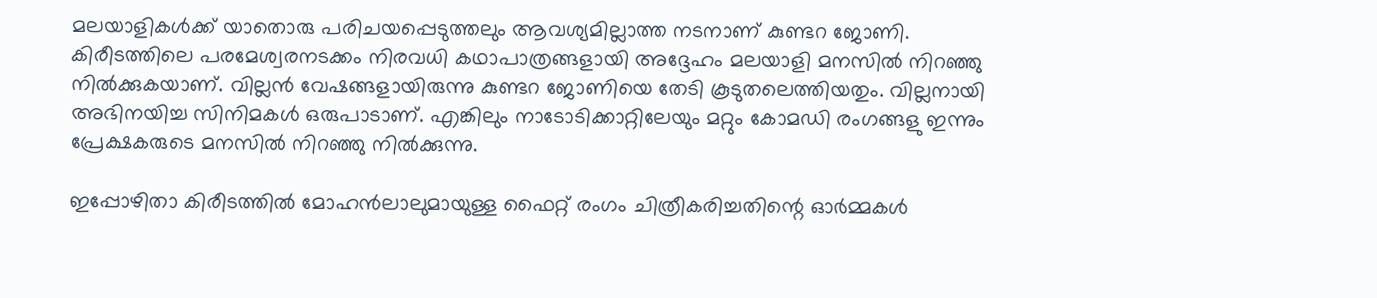മലയാളികള്‍ക്ക് യാതൊരു പരിചയപ്പെടുത്തലും ആവശ്യമില്ലാത്ത നടനാണ് കുണ്ടറ ജോണി. കിരീടത്തിലെ പരമേശ്വരനടക്കം നിരവധി കഥാപാത്രങ്ങളായി അദ്ദേഹം മലയാളി മനസില്‍ നിറഞ്ഞു നില്‍ക്കുകയാണ്. വില്ലന്‍ വേഷങ്ങളായിരുന്നു കുണ്ടറ ജോണിയെ തേടി കൂടുതലെത്തിയതും. വില്ലനായി അഭിനയിച്ച സിനിമകള്‍ ഒരുപാടാണ്. എങ്കിലും നാടോടിക്കാറ്റിലേയും മറ്റും കോമഡി രംഗങ്ങളു ഇന്നും പ്രേക്ഷകരുടെ മനസില്‍ നിറഞ്ഞു നില്‍ക്കുന്നു.

ഇപ്പോഴിതാ കിരീടത്തില്‍ മോഹന്‍ലാലുമായുള്ള ഫൈറ്റ് രംഗം ചിത്രീകരിച്ചതിന്റെ ഓര്‍മ്മകള്‍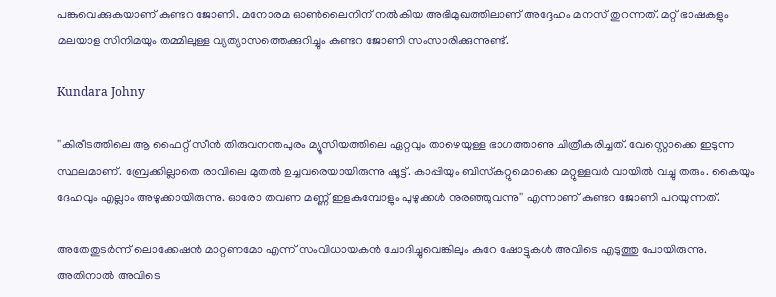പങ്കുവെക്കുകയാണ് കുണ്ടറ ജോണി. മനോരമ ഓണ്‍ലൈനിന് നല്‍കിയ അഭിമുഖത്തിലാണ് അദ്ദേഹം മനസ് തുറന്നത്. മറ്റ് ഭാഷകളും മലയാള സിനിമയും തമ്മിലുള്ള വ്യത്യാസത്തെക്കുറിച്ചും കുണ്ടറ ജോണി സംസാരിക്കുന്നുണ്ട്.

Kundara Johny

''കിരീടത്തിലെ ആ ഫൈറ്റ് സീന്‍ തിരുവനന്തപുരം മ്യൂസിയത്തിലെ ഏറ്റവും താഴെയുള്ള ഭാഗത്താണു ചിത്രീകരിച്ചത്. വേസ്റ്റൊക്കെ ഇടുന്ന സ്ഥലമാണ്. ബ്രേക്കില്ലാതെ രാവിലെ മുതല്‍ ഉച്ചവരെയായിരുന്നു ഷൂട്ട്. കാപ്പിയും ബിസ്‌കറ്റുമൊക്കെ മറ്റുള്ളവര്‍ വായില്‍ വച്ചു തരും. കൈയും ദേഹവും എല്ലാം അഴുക്കായിരുന്നു. ഓരോ തവണ മണ്ണ് ഇളകുമ്പോളും പുഴുക്കള്‍ നുരഞ്ഞുവന്നു'' എന്നാണ് കുണ്ടറ ജോണി പറയുന്നത്.

അതേതുടര്‍ന്ന് ലൊക്കേഷന്‍ മാറ്റണമോ എന്ന് സംവിധായകന്‍ ചോദിച്ചുവെങ്കിലും കുറേ ഷോട്ടുകള്‍ അവിടെ എടുത്തു പോയിരുന്നു. അതിനാല്‍ അവിടെ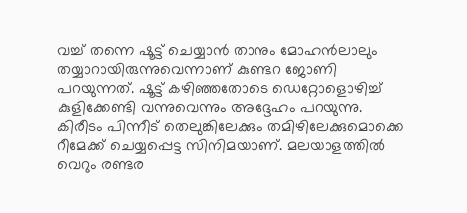വച്ച് തന്നെ ഷൂട്ട് ചെയ്യാന്‍ താനും മോഹന്‍ലാലും തയ്യാറായിരുന്നുവെന്നാണ് കുണ്ടറ ജോണി പറയുന്നത്. ഷൂട്ട് കഴിഞ്ഞതോടെ ഡെറ്റോളൊഴിച്ച് കുളിക്കേണ്ടി വന്നുവെന്നും അദ്ദേഹം പറയുന്നു. കിരീടം പിന്നീട് തെലുങ്കിലേക്കും തമിഴിലേക്കുമൊക്കെ റീമേക്ക് ചെയ്യപ്പെട്ട സിനിമയാണ്. മലയാളത്തില്‍ വെറും രണ്ടര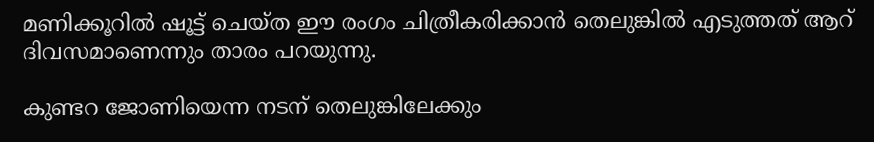മണിക്കൂറില്‍ ഷൂട്ട് ചെയ്ത ഈ രംഗം ചിത്രീകരിക്കാന്‍ തെലുങ്കില്‍ എടുത്തത് ആറ് ദിവസമാണെന്നും താരം പറയുന്നു.

കുണ്ടറ ജോണിയെന്ന നടന് തെലുങ്കിലേക്കും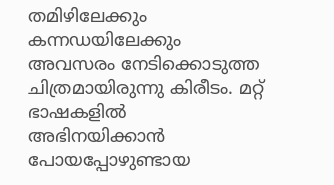തമിഴിലേക്കും കന്നഡയിലേക്കും അവസരം നേടിക്കൊടുത്ത ചിത്രമായിരുന്നു കിരീടം. മറ്റ് ഭാഷകളില്‍ അഭിനയിക്കാന്‍ പോയപ്പോഴുണ്ടായ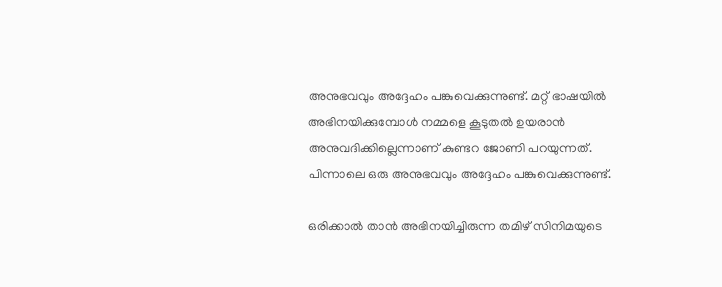അനുഭവവും അദ്ദേഹം പങ്കുവെക്കുന്നുണ്ട്. മറ്റ് ഭാഷയില്‍ അഭിനയിക്കുമ്പോള്‍ നമ്മളെ കൂടുതല്‍ ഉയരാന്‍ അനുവദിക്കില്ലെന്നാണ് കുണ്ടറ ജോണി പറയുന്നത്. പിന്നാലെ ഒരു അനുഭവവും അദ്ദേഹം പങ്കുവെക്കുന്നുണ്ട്.

ഒരിക്കാല്‍ താന്‍ അഭിനയിച്ചിരുന്ന തമിഴ് സിനിമയുടെ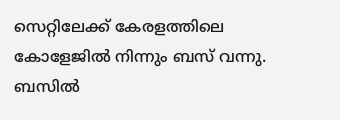സെറ്റിലേക്ക് കേരളത്തിലെ കോളേജില്‍ നിന്നും ബസ് വന്നു. ബസില്‍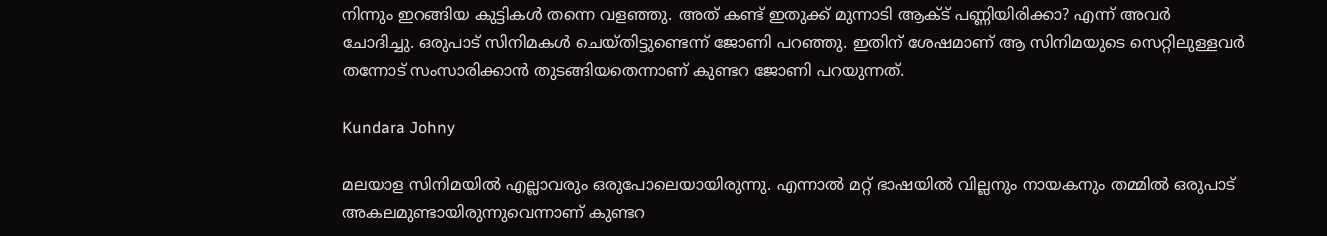നിന്നും ഇറങ്ങിയ കുട്ടികള്‍ തന്നെ വളഞ്ഞു. അത് കണ്ട് ഇതുക്ക് മുന്നാടി ആക്ട് പണ്ണിയിരിക്കാ? എന്ന് അവര്‍ ചോദിച്ചു. ഒരുപാട് സിനിമകള്‍ ചെയ്തിട്ടുണ്ടെന്ന് ജോണി പറഞ്ഞു. ഇതിന് ശേഷമാണ് ആ സിനിമയുടെ സെറ്റിലുള്ളവര്‍ തന്നോട് സംസാരിക്കാന്‍ തുടങ്ങിയതെന്നാണ് കുണ്ടറ ജോണി പറയുന്നത്.

Kundara Johny

മലയാള സിനിമയില്‍ എല്ലാവരും ഒരുപോലെയായിരുന്നു. എന്നാല്‍ മറ്റ് ഭാഷയില്‍ വില്ലനും നായകനും തമ്മില്‍ ഒരുപാട് അകലമുണ്ടായിരുന്നുവെന്നാണ് കുണ്ടറ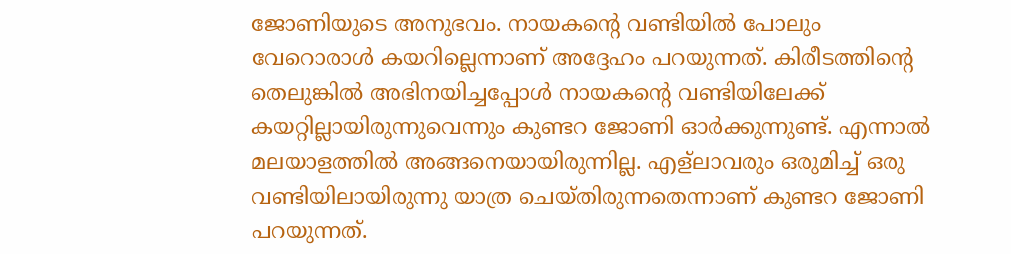ജോണിയുടെ അനുഭവം. നായകന്റെ വണ്ടിയില്‍ പോലും വേറൊരാള്‍ കയറില്ലെന്നാണ് അദ്ദേഹം പറയുന്നത്. കിരീടത്തിന്റെ തെലുങ്കില്‍ അഭിനയിച്ചപ്പോള്‍ നായകന്റെ വണ്ടിയിലേക്ക് കയറ്റില്ലായിരുന്നുവെന്നും കുണ്ടറ ജോണി ഓര്‍ക്കുന്നുണ്ട്. എന്നാല്‍ മലയാളത്തില്‍ അങ്ങനെയായിരുന്നില്ല. എള്‌ലാവരും ഒരുമിച്ച് ഒരു വണ്ടിയിലായിരുന്നു യാത്ര ചെയ്തിരുന്നതെന്നാണ് കുണ്ടറ ജോണി പറയുന്നത്.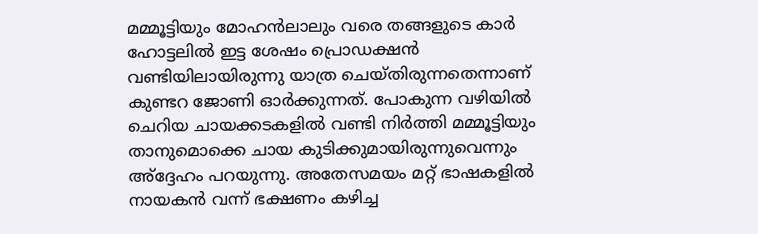മമ്മൂട്ടിയും മോഹന്‍ലാലും വരെ തങ്ങളുടെ കാര്‍ ഹോട്ടലില്‍ ഇട്ട ശേഷം പ്രൊഡക്ഷന്‍ വണ്ടിയിലായിരുന്നു യാത്ര ചെയ്തിരുന്നതെന്നാണ് കുണ്ടറ ജോണി ഓര്‍ക്കുന്നത്. പോകുന്ന വഴിയില്‍ ചെറിയ ചായക്കടകളില്‍ വണ്ടി നിര്‍ത്തി മമ്മൂട്ടിയും താനുമൊക്കെ ചായ കുടിക്കുമായിരുന്നുവെന്നും അ്‌ദ്ദേഹം പറയുന്നു. അതേസമയം മറ്റ് ഭാഷകളില്‍ നായകന്‍ വന്ന് ഭക്ഷണം കഴിച്ച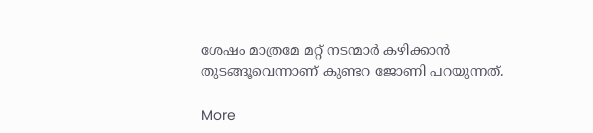ശേഷം മാത്രമേ മറ്റ് നടന്മാര്‍ കഴിക്കാന്‍ തുടങ്ങൂവെന്നാണ് കുണ്ടറ ജോണി പറയുന്നത്.

More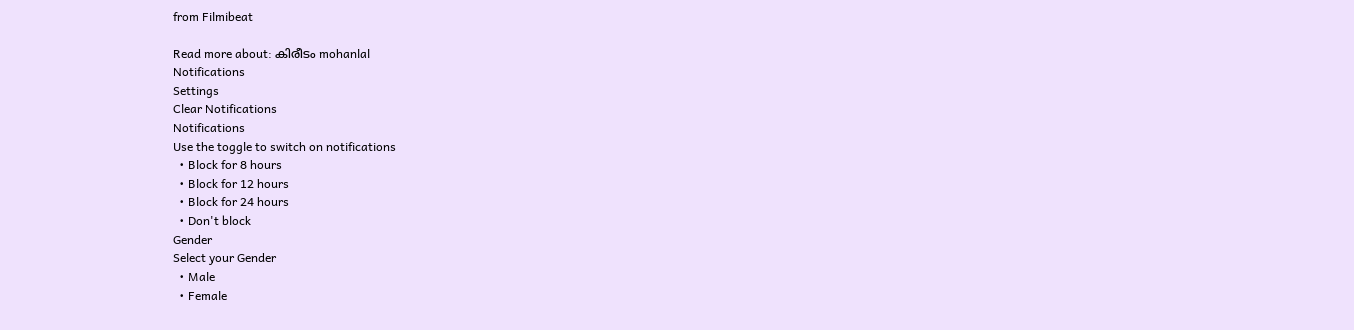from Filmibeat

Read more about: കിരീടം mohanlal
Notifications
Settings
Clear Notifications
Notifications
Use the toggle to switch on notifications
  • Block for 8 hours
  • Block for 12 hours
  • Block for 24 hours
  • Don't block
Gender
Select your Gender
  • Male
  • Female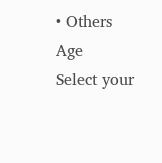• Others
Age
Select your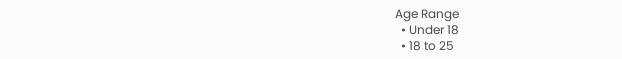Age Range
  • Under 18
  • 18 to 25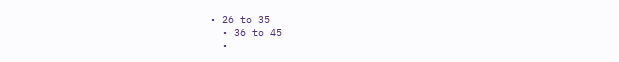• 26 to 35
  • 36 to 45
  •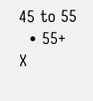45 to 55
  • 55+
X